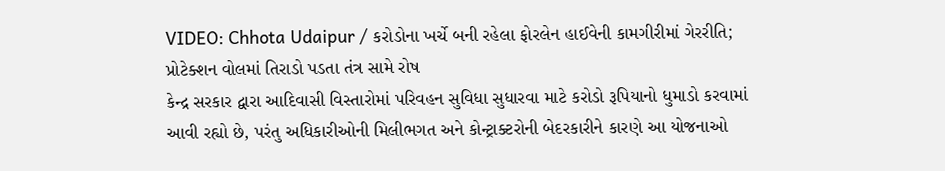VIDEO: Chhota Udaipur / કરોડોના ખર્ચે બની રહેલા ફોરલેન હાઈવેની કામગીરીમાં ગેરરીતિ; પ્રોટેક્શન વોલમાં તિરાડો પડતા તંત્ર સામે રોષ
કેન્દ્ર સરકાર દ્વારા આદિવાસી વિસ્તારોમાં પરિવહન સુવિધા સુધારવા માટે કરોડો રૂપિયાનો ધુમાડો કરવામાં આવી રહ્યો છે, પરંતુ અધિકારીઓની મિલીભગત અને કોન્ટ્રાક્ટરોની બેદરકારીને કારણે આ યોજનાઓ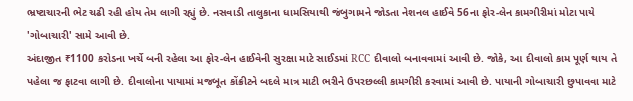ભ્રષ્ટાચારની ભેટ ચઢી રહી હોય તેમ લાગી રહ્યું છે. નસવાડી તાલુકાના ધામસિયાથી જંબુગામને જોડતા નેશનલ હાઈવે 56ના ફોર-લેન કામગીરીમાં મોટા પાયે 'ગોબાચારી' સામે આવી છે.
અંદાજીત ₹1100 કરોડના ખર્ચે બની રહેલા આ ફોર-લેન હાઈવેની સુરક્ષા માટે સાઈડમાં RCC દીવાલો બનાવવામાં આવી છે. જોકે, આ દીવાલો કામ પૂર્ણ થાય તે પહેલા જ ફાટવા લાગી છે. દીવાલોના પાયામાં મજબૂત કોંક્રીટને બદલે માત્ર માટી ભરીને ઉપરછલ્લી કામગીરી કરવામાં આવી છે. પાયાની ગોબાચારી છુપાવવા માટે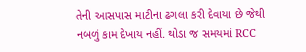તેની આસપાસ માટીના ઢગલા કરી દેવાયા છે જેથી નબળું કામ દેખાય નહીં. થોડા જ સમયમાં RCC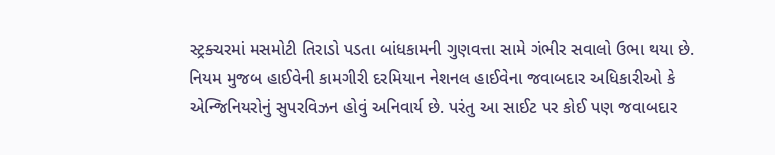સ્ટ્રક્ચરમાં મસમોટી તિરાડો પડતા બાંધકામની ગુણવત્તા સામે ગંભીર સવાલો ઉભા થયા છે.
નિયમ મુજબ હાઈવેની કામગીરી દરમિયાન નેશનલ હાઈવેના જવાબદાર અધિકારીઓ કે એન્જિનિયરોનું સુપરવિઝન હોવું અનિવાર્ય છે. પરંતુ આ સાઈટ પર કોઈ પણ જવાબદાર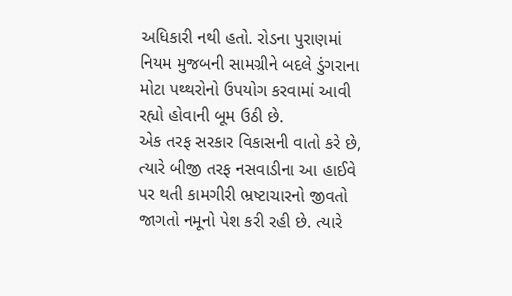અધિકારી નથી હતો. રોડના પુરાણમાં નિયમ મુજબની સામગ્રીને બદલે ડુંગરાના મોટા પથ્થરોનો ઉપયોગ કરવામાં આવી રહ્યો હોવાની બૂમ ઉઠી છે.
એક તરફ સરકાર વિકાસની વાતો કરે છે, ત્યારે બીજી તરફ નસવાડીના આ હાઈવે પર થતી કામગીરી ભ્રષ્ટાચારનો જીવતો જાગતો નમૂનો પેશ કરી રહી છે. ત્યારે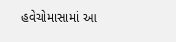હવેચોમાસામાં આ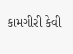કામગીરી કેવી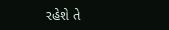રહેશે તે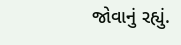જોવાનું રહ્યું.